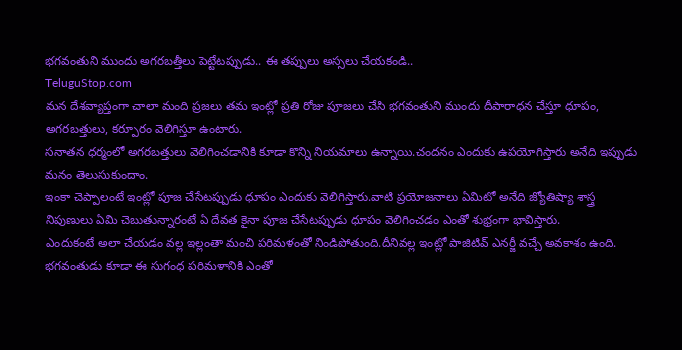భగవంతుని ముందు అగరబత్తీలు పెట్టేటప్పుడు.. ఈ తప్పులు అస్సలు చేయకండి..
TeluguStop.com
మన దేశవ్యాప్తంగా చాలా మంది ప్రజలు తమ ఇంట్లో ప్రతి రోజు పూజలు చేసి భగవంతుని ముందు దీపారాధన చేస్తూ ధూపం, అగరబత్తులు, కర్పూరం వెలిగిస్తూ ఉంటారు.
సనాతన ధర్మంలో అగరబత్తులు వెలిగించడానికి కూడా కొన్ని నియమాలు ఉన్నాయి.చందనం ఎందుకు ఉపయోగిస్తారు అనేది ఇప్పుడు మనం తెలుసుకుందాం.
ఇంకా చెప్పాలంటే ఇంట్లో పూజ చేసేటప్పుడు ధూపం ఎందుకు వెలిగిస్తారు.వాటి ప్రయోజనాలు ఏమిటో అనేది జ్యోతిష్యా శాస్త్ర నిపుణులు ఏమి చెబుతున్నారంటే ఏ దేవత కైనా పూజ చేసేటప్పుడు ధూపం వెలిగించడం ఎంతో శుభ్రంగా భావిస్తారు.
ఎందుకంటే అలా చేయడం వల్ల ఇల్లంతా మంచి పరిమళంతో నిండిపోతుంది.దీనివల్ల ఇంట్లో పాజిటివ్ ఎనర్జీ వచ్చే అవకాశం ఉంది.
భగవంతుడు కూడా ఈ సుగంధ పరిమళానికి ఎంతో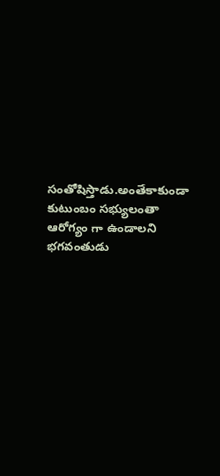సంతోషిస్తాడు.అంతేకాకుండా కుటుంబం సభ్యులంతా ఆరోగ్యం గా ఉండాలని భగవంతుడు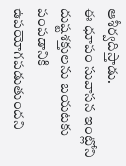ఆశీర్వదిస్తాడు.
ఈ ధూపం సువాసన ఇంట్లోని దుష్టశక్తులను బయటకు పంపడానికి ఉపయోగపడుతుందని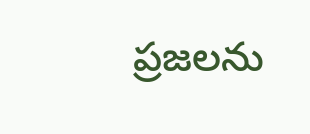ప్రజలను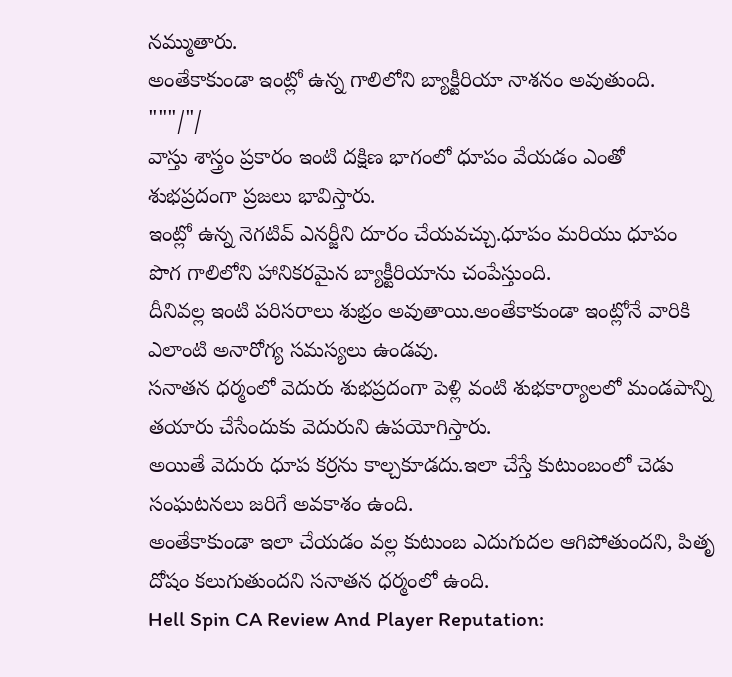నమ్ముతారు.
అంతేకాకుండా ఇంట్లో ఉన్న గాలిలోని బ్యాక్టీరియా నాశనం అవుతుంది. """/"/
వాస్తు శాస్త్రం ప్రకారం ఇంటి దక్షిణ భాగంలో ధూపం వేయడం ఎంతో శుభప్రదంగా ప్రజలు భావిస్తారు.
ఇంట్లో ఉన్న నెగటివ్ ఎనర్జీని దూరం చేయవచ్చు.ధూపం మరియు ధూపం పొగ గాలిలోని హానికరమైన బ్యాక్టీరియాను చంపేస్తుంది.
దీనివల్ల ఇంటి పరిసరాలు శుభ్రం అవుతాయి.అంతేకాకుండా ఇంట్లోనే వారికి ఎలాంటి అనారోగ్య సమస్యలు ఉండవు.
సనాతన ధర్మంలో వెదురు శుభప్రదంగా పెళ్లి వంటి శుభకార్యాలలో మండపాన్ని తయారు చేసేందుకు వెదురుని ఉపయోగిస్తారు.
అయితే వెదురు ధూప కర్రను కాల్చకూడదు.ఇలా చేస్తే కుటుంబంలో చెడు సంఘటనలు జరిగే అవకాశం ఉంది.
అంతేకాకుండా ఇలా చేయడం వల్ల కుటుంబ ఎదుగుదల ఆగిపోతుందని, పితృ దోషం కలుగుతుందని సనాతన ధర్మంలో ఉంది.
Hell Spin CA Review And Player Reputation: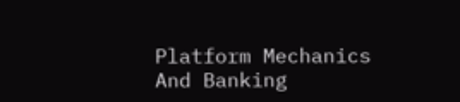Platform Mechanics And Banking